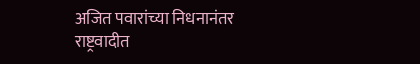अजित पवारांच्या निधनानंतर राष्ट्रवादीत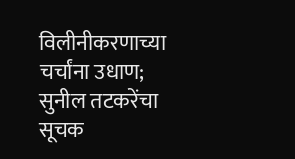विलीनीकरणाच्या चर्चांना उधाण; सुनील तटकरेंचा सूचक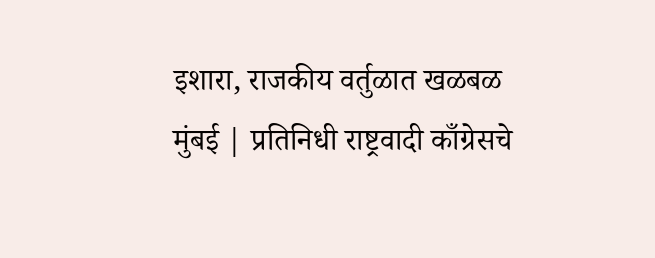इशारा, राजकीय वर्तुळात खळबळ
मुंबई | प्रतिनिधी राष्ट्रवादी काँग्रेसचे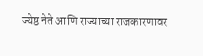ज्येष्ठ नेते आणि राज्याच्या राजकारणावर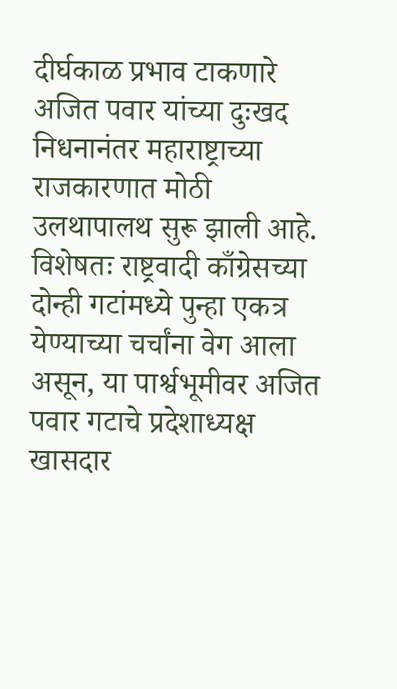दीर्घकाळ प्रभाव टाकणारे अजित पवार यांच्या दुःखद निधनानंतर महाराष्ट्राच्या राजकारणात मोठी उलथापालथ सुरू झाली आहे. विशेषतः राष्ट्रवादी काँग्रेसच्या दोन्ही गटांमध्ये पुन्हा एकत्र येण्याच्या चर्चांना वेग आला असून, या पार्श्वभूमीवर अजित पवार गटाचे प्रदेशाध्यक्ष खासदार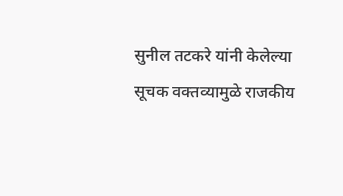सुनील तटकरे यांनी केलेल्या सूचक वक्तव्यामुळे राजकीय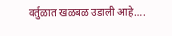वर्तुळात खळबळ उडाली आहे….